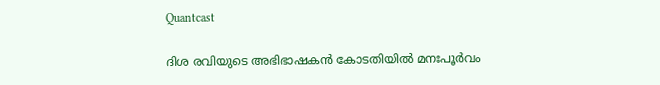Quantcast

ദിശ രവിയുടെ അഭിഭാഷകൻ കോടതിയിൽ മനഃപൂർവം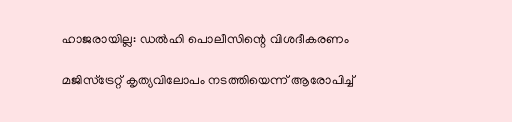ഹാജരായില്ല: ഡൽഹി പൊലീസിന്റെ വിശദീകരണം

മജിസ്‌ട്രേറ്റ് കൃത്യവിലോപം നടത്തിയെന്ന് ആരോപിച്ച്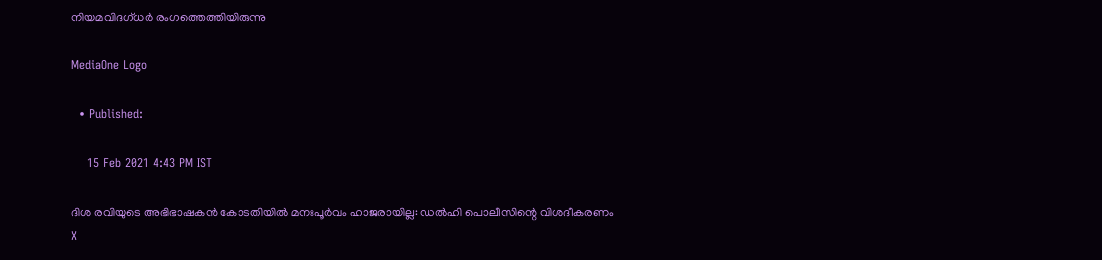നിയമവിദഗ്ധർ രംഗത്തെത്തിയിരുന്നു

MediaOne Logo

  • Published:

    15 Feb 2021 4:43 PM IST

ദിശ രവിയുടെ അഭിഭാഷകൻ കോടതിയിൽ മനഃപൂർവം ഹാജരായില്ല: ഡൽഹി പൊലീസിന്റെ വിശദീകരണം
X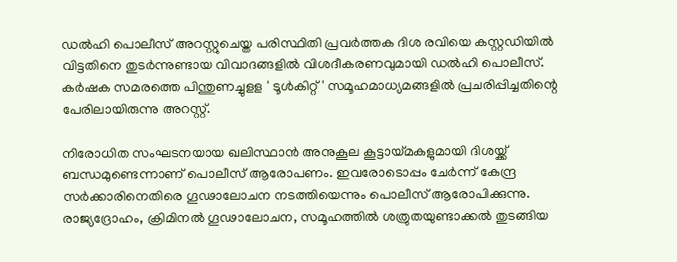ഡൽഹി പൊലീസ് അറസ്റ്റുചെയ്ത പരിസ്ഥിതി പ്രവർത്തക ദിശ രവിയെ കസ്റ്റഡിയിൽ വിട്ടതിനെ തുടർന്നുണ്ടായ വിവാദങ്ങളിൽ വിശദീകരണവുമായി ഡൽഹി പൊലീസ്. കർഷക സമരത്തെ പിന്തുണച്ചുളള ' ടൂൾകിറ്റ് ' സമൂഹമാധ്യമങ്ങളിൽ പ്രചരിപ്പിച്ചതിന്റെ പേരിലായിരുന്നു അറസ്റ്റ്.

നിരോധിത സംഘടനയായ ഖലിസ്ഥാന്‍ അനുകൂല കൂട്ടായ്മകളുമായി ദിശയ്ക്ക് ബന്ധമുണ്ടെന്നാണ് പൊലീസ് ആരോപണം. ഇവരോടൊപ്പം ചേർന്ന് കേന്ദ്ര സര്‍ക്കാരിനെതിരെ ഗൂഢാലോചന നടത്തിയെന്നും പൊലീസ് ആരോപിക്കുന്നു. രാജ്യദ്രോഹം, ക്രിമിനല്‍ ഗൂഢാലോചന, സമൂഹത്തില്‍ ശത്രുതയുണ്ടാക്കല്‍ തുടങ്ങിയ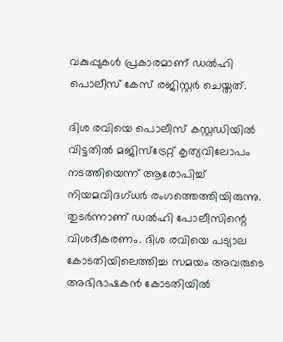വകുപ്പുകള്‍ പ്രകാരമാണ് ഡല്‍ഹി പൊലീസ് കേസ് രജിസ്റ്റര്‍ ചെയ്തത്.

ദിശ രവിയെ പൊലീസ് കസ്റ്റഡിയിൽ വിട്ടതിൽ മജിസ്‌ട്രേറ്റ് കൃത്യവിലോപം നടത്തിയെന്ന് ആരോപിച്ച് നിയമവിദഗ്ധർ രംഗത്തെത്തിയിരുന്നു. തുടർന്നാണ് ഡൽഹി പോലീസിന്റെ വിശദീകരണം. ദിശ രവിയെ പട്യാല കോടതിയിലെത്തിച്ച സമയം അവരുടെ അഭിഭാഷകൻ കോടതിയിൽ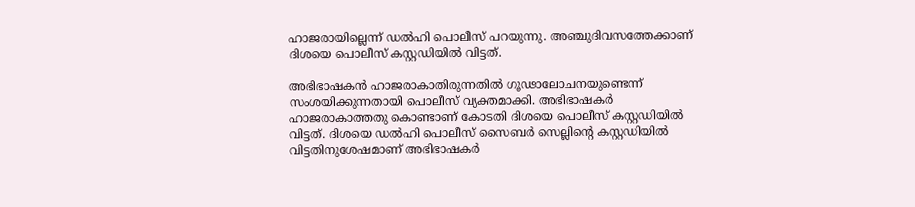ഹാജരായില്ലെന്ന് ഡൽഹി പൊലീസ് പറയുന്നു. അഞ്ചുദിവസത്തേക്കാണ് ദിശയെ പൊലീസ് കസ്റ്റഡിയിൽ വിട്ടത്.

അഭിഭാഷകൻ ഹാജരാകാതിരുന്നതിൽ ഗൂഢാലോചനയുണ്ടെന്ന് സംശയിക്കുന്നതായി പൊലീസ് വ്യക്തമാക്കി. അഭിഭാഷകർ ഹാജരാകാത്തതു കൊണ്ടാണ് കോടതി ദിശയെ പൊലീസ് കസ്റ്റഡിയിൽ വിട്ടത്. ദിശയെ ഡൽഹി പൊലീസ് സൈബർ സെല്ലിന്റെ കസ്റ്റഡിയിൽ വിട്ടതിനുശേഷമാണ് അഭിഭാഷകർ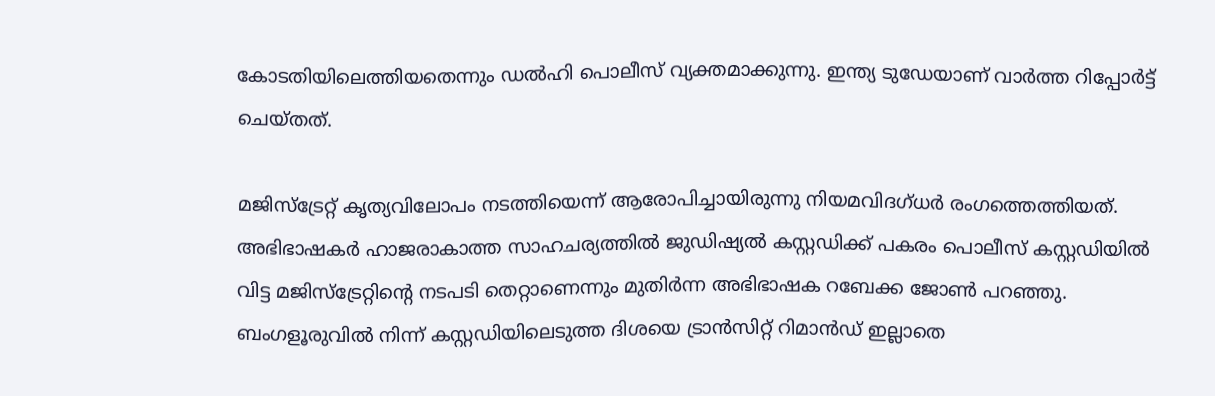കോടതിയിലെത്തിയതെന്നും ഡൽഹി പൊലീസ് വ്യക്തമാക്കുന്നു. ഇന്ത്യ ടുഡേയാണ് വാർത്ത റിപ്പോർട്ട് ചെയ്തത്.

മജിസ്‌ട്രേറ്റ് കൃത്യവിലോപം നടത്തിയെന്ന് ആരോപിച്ചായിരുന്നു നിയമവിദഗ്ധർ രംഗത്തെത്തിയത്. അഭിഭാഷകർ ഹാജരാകാത്ത സാഹചര്യത്തിൽ ജുഡിഷ്യൽ കസ്റ്റഡിക്ക് പകരം പൊലീസ് കസ്റ്റഡിയിൽ വിട്ട മജിസ്‌ട്രേറ്റിന്റെ നടപടി തെറ്റാണെന്നും മുതിർന്ന അഭിഭാഷക റബേക്ക ജോൺ പറഞ്ഞു. ബംഗളൂരുവിൽ നിന്ന് കസ്റ്റഡിയിലെടുത്ത ദിശയെ ട്രാൻസിറ്റ് റിമാൻഡ് ഇല്ലാതെ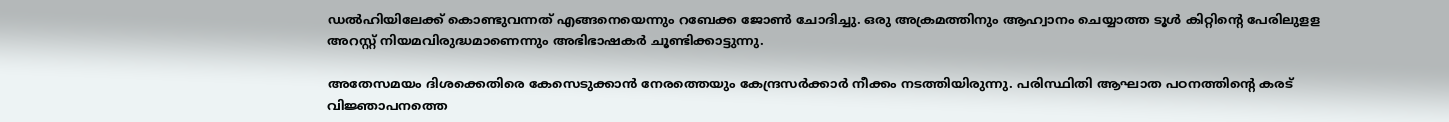ഡൽഹിയിലേക്ക് കൊണ്ടുവന്നത് എങ്ങനെയെന്നും റബേക്ക ജോൺ ചോദിച്ചു. ഒരു അക്രമത്തിനും ആഹ്വാനം ചെയ്യാത്ത ടൂൾ കിറ്റിന്റെ പേരിലുളള അറസ്റ്റ് നിയമവിരുദ്ധമാണെന്നും അഭിഭാഷകർ ചൂണ്ടിക്കാട്ടുന്നു.

അതേസമയം ദിശക്കെതിരെ കേസെടുക്കാൻ നേരത്തെയും കേന്ദ്രസർക്കാർ നീക്കം നടത്തിയിരുന്നു. പരിസ്ഥിതി ആഘാത പഠനത്തിന്റെ കരട് വിജ്ഞാപനത്തെ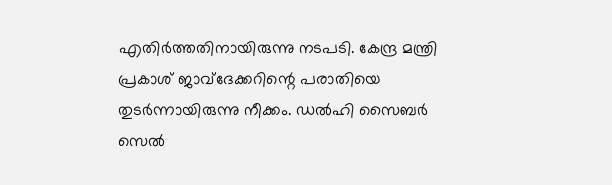എതിർത്തതിനായിരുന്നു നടപടി. കേന്ദ്ര മന്ത്രി പ്രകാശ് ജാവ്ദേക്കറിന്റെ പരാതിയെ തുടർന്നായിരുന്നു നീക്കം. ഡൽഹി സൈബർ സെൽ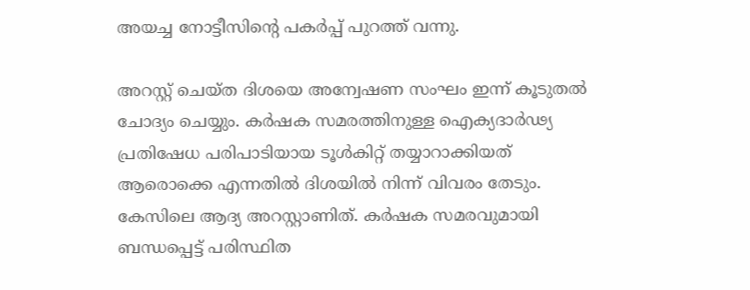അയച്ച നോട്ടീസിന്റെ പകർപ്പ് പുറത്ത് വന്നു.

അറസ്റ്റ് ചെയ്ത ദിശയെ അന്വേഷണ സംഘം ഇന്ന് കൂടുതൽ ചോദ്യം ചെയ്യും. കർഷക സമരത്തിനുള്ള ഐക്യദാർഢ്യ പ്രതിഷേധ പരിപാടിയായ ടൂൾകിറ്റ് തയ്യാറാക്കിയത് ആരൊക്കെ എന്നതിൽ ദിശയിൽ നിന്ന് വിവരം തേടും. കേസിലെ ആദ്യ അറസ്റ്റാണിത്. കർഷക സമരവുമായി ബന്ധപ്പെട്ട് പരിസ്ഥിത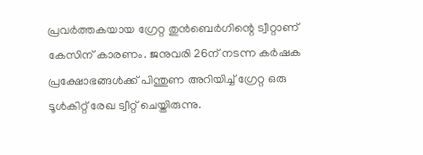പ്രവർത്തകയായ ഗ്രേറ്റ തുൻബെർഗിന്റെ ട്വീറ്റാണ് കേസിന് കാരണം. ജനുവരി 26ന് നടന്ന കർഷക പ്രക്ഷോഭങ്ങൾക്ക് പിന്തുണ അറിയിച്ച് ഗ്രേറ്റ ഒരു ടൂൾകിറ്റ് രേഖ ട്വീറ്റ് ചെയ്തിരുന്നു.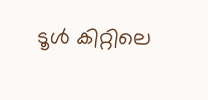ടൂൾ കിറ്റിലെ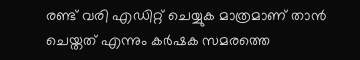രണ്ട് വരി എഡിറ്റ് ചെയ്യുക മാത്രമാണ് താൻ ചെയ്തത് എന്നും കർഷക സമരത്തെ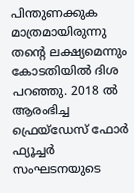പിന്തുണക്കുക മാത്രമായിരുന്നു തന്റെ ലക്ഷ്യമെന്നും കോടതിയിൽ ദിശ പറഞ്ഞു. 2018 ൽ ആരംഭിച്ച ഫ്രെയ്‌ഡേസ് ഫോർ ഫ്യൂച്ചർ സംഘടനയുടെ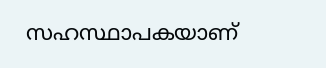സഹസ്ഥാപകയാണ്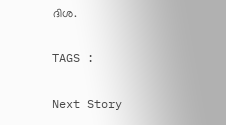ദിശ.

TAGS :

Next Story